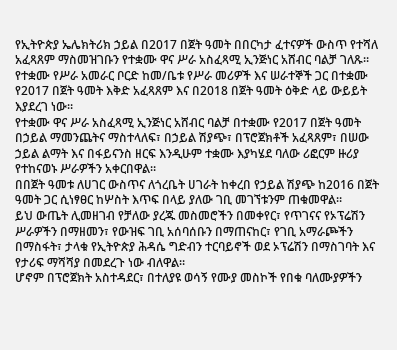የኢትዮጵያ ኤሌክትሪክ ኃይል በ2017 በጀት ዓመት በበርካታ ፈተናዎች ውስጥ የተሻለ አፈጻጸም ማስመዝገቡን የተቋሙ ዋና ሥራ አስፈጻሚ ኢንጅነር አሸብር ባልቻ ገለጹ።
የተቋሙ የሥራ አመራር ቦርድ ከመ/ቤቱ የሥራ መሪዎች እና ሠራተኞች ጋር በተቋሙ የ2017 በጀት ዓመት እቅድ አፈጻጸም እና በ2018 በጀት ዓመት ዕቅድ ላይ ውይይት እያደረገ ነው።
የተቋሙ ዋና ሥራ አስፈጻሚ ኢንጅነር አሸብር ባልቻ በተቋሙ የ2017 በጀት ዓመት በኃይል ማመንጨትና ማስተላለፍ፣ በኃይል ሽያጭ፣ በፕሮጀክቶች አፈጻጸም፣ በሠው ኃይል ልማት እና በፋይናንስ ዘርፍ እንዲሁም ተቋሙ እያካሄደ ባለው ሪፎርም ዙሪያ የተከናወኑ ሥራዎችን አቀርበዋል።
በበጀት ዓመቱ ለሀገር ውስጥና ለጎረቤት ሀገራት ከቀረበ የኃይል ሽያጭ ከ2016 በጀት ዓመት ጋር ሲነፃፀር ከሦስት እጥፍ በላይ ያለው ገቢ መገኘቱንም ጠቁመዋል።
ይህ ውጤት ሊመዘገብ የቻለው ያረጁ መስመሮችን በመቀየር፣ የጥገናና የኦፕሬሽን ሥራዎችን በማዘመን፣ የውዝፍ ገቢ አሰባሰቡን በማጠናከር፣ የገቢ አማራጮችን በማስፋት፣ ታላቁ የኢትዮጵያ ሕዳሴ ግድብን ተርባይኖች ወደ ኦፕሬሽን በማስገባት እና የታሪፍ ማሻሻያ በመደረጉ ነው ብለዋል።
ሆኖም በፕሮጀክት አስተዳደር፣ በተለያዩ ወሳኝ የሙያ መስኮች የበቁ ባለሙያዎችን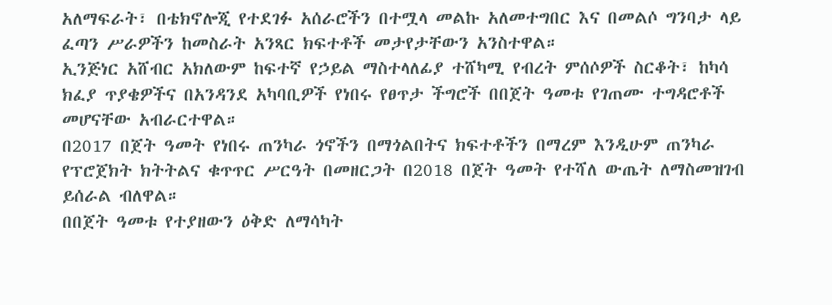አለማፍራት፣ በቴክኖሎጂ የተደገፉ አሰራሮችን በተሟላ መልኩ አለመተግበር እና በመልሶ ግንባታ ላይ ፈጣን ሥራዎችን ከመስራት አንጻር ክፍተቶች መታየታቸውን አንስተዋል።
ኢንጅነር አሸብር አክለውም ከፍተኛ የኃይል ማስተላለፊያ ተሸካሚ የብረት ምሰሶዎች ስርቆት፣ ከካሳ ክፈያ ጥያቄዎችና በአንዳንደ አካባቢዎች የነበሩ የፀጥታ ችግሮች በበጀት ዓመቱ የገጠሙ ተግዳሮቶች መሆናቸው አብራርተዋል።
በ2017 በጀት ዓመት የነበሩ ጠንካራ ጎኖችን በማጎልበትና ክፍተቶችን በማረም እንዲሁም ጠንካራ የፕሮጀክት ክትትልና ቁጥጥር ሥርዓት በመዘርጋት በ2018 በጀት ዓመት የተሻለ ውጤት ለማስመዝገብ ይሰራል ብለዋል።
በበጀት ዓመቱ የተያዘውን ዕቅድ ለማሳካት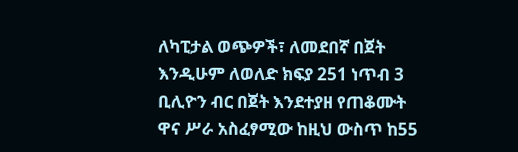ለካፒታል ወጭዎች፣ ለመደበኛ በጀት እንዲሁም ለወለድ ክፍያ 251 ነጥብ 3 ቢሊዮን ብር በጀት እንደተያዘ የጠቆሙት ዋና ሥራ አስፈፃሚው ከዚህ ውስጥ ከ55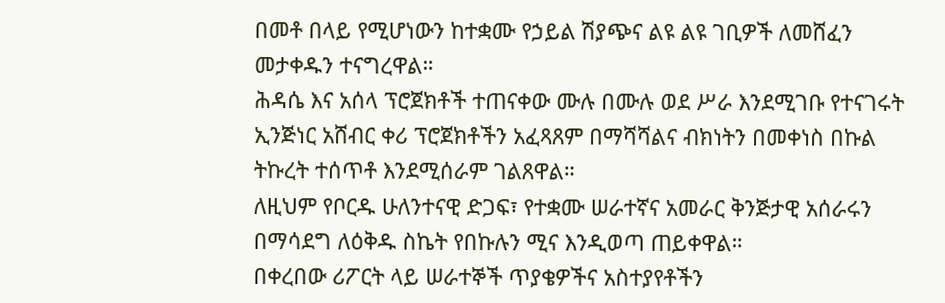በመቶ በላይ የሚሆነውን ከተቋሙ የኃይል ሽያጭና ልዩ ልዩ ገቢዎች ለመሸፈን መታቀዱን ተናግረዋል።
ሕዳሴ እና አሰላ ፕሮጀክቶች ተጠናቀው ሙሉ በሙሉ ወደ ሥራ እንደሚገቡ የተናገሩት ኢንጅነር አሸብር ቀሪ ፕሮጀክቶችን አፈጻጸም በማሻሻልና ብክነትን በመቀነስ በኩል ትኩረት ተሰጥቶ እንደሚሰራም ገልጸዋል።
ለዚህም የቦርዱ ሁለንተናዊ ድጋፍ፣ የተቋሙ ሠራተኛና አመራር ቅንጅታዊ አሰራሩን በማሳደግ ለዕቅዱ ስኬት የበኩሉን ሚና እንዲወጣ ጠይቀዋል።
በቀረበው ሪፖርት ላይ ሠራተኞች ጥያቄዎችና አስተያየቶችን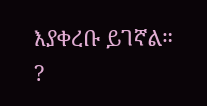እያቀረቡ ይገኛል።
?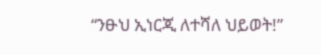“ንፁህ ኢነርጂ ለተሻለ ህይወት!”